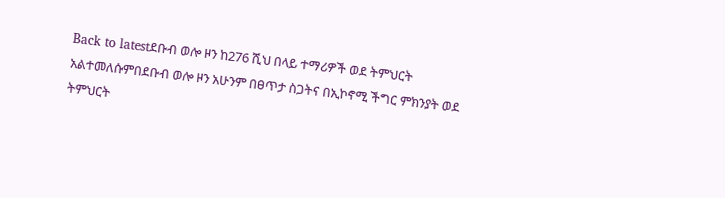Back to latestደቡብ ወሎ ዞን ከ276 ሺህ በላይ ተማሪዎች ወደ ትምህርት አልተመለሱምበደቡብ ወሎ ዞን አሁንም በፀጥታ ስጋትና በኢኮኖሚ ችግር ምክንያት ወደ ትምህርት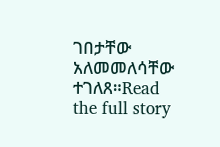ገበታቸው አለመመለሳቸው ተገለጸ።Read the full story